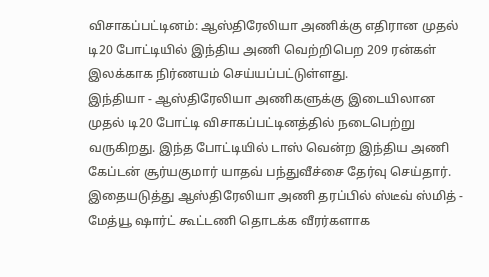விசாகப்பட்டினம்: ஆஸ்திரேலியா அணிக்கு எதிரான முதல் டி20 போட்டியில் இந்திய அணி வெற்றிபெற 209 ரன்கள் இலக்காக நிர்ணயம் செய்யப்பட்டுள்ளது.
இந்தியா - ஆஸ்திரேலியா அணிகளுக்கு இடையிலான முதல் டி20 போட்டி விசாகப்பட்டினத்தில் நடைபெற்று வருகிறது. இந்த போட்டியில் டாஸ் வென்ற இந்திய அணி கேப்டன் சூர்யகுமார் யாதவ் பந்துவீச்சை தேர்வு செய்தார். இதையடுத்து ஆஸ்திரேலியா அணி தரப்பில் ஸ்டீவ் ஸ்மித் - மேத்யூ ஷார்ட் கூட்டணி தொடக்க வீரர்களாக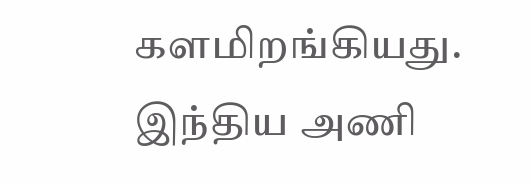களமிறங்கியது. இந்திய அணி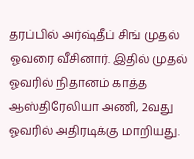தரப்பில் அர்ஷ்தீப் சிங் முதல் ஓவரை வீசினார். இதில் முதல் ஓவரில் நிதானம் காத்த ஆஸ்திரேலியா அணி, 2வது ஓவரில் அதிரடிக்கு மாறியது.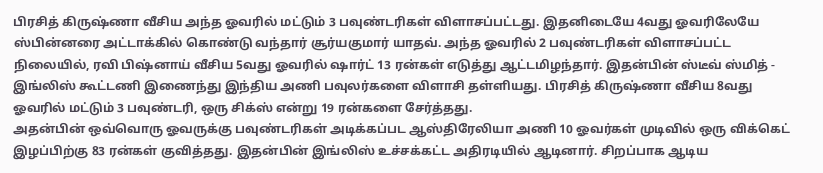பிரசித் கிருஷ்ணா வீசிய அந்த ஓவரில் மட்டும் 3 பவுண்டரிகள் விளாசப்பட்டது. இதனிடையே 4வது ஓவரிலேயே ஸ்பின்னரை அட்டாக்கில் கொண்டு வந்தார் சூர்யகுமார் யாதவ். அந்த ஓவரில் 2 பவுண்டரிகள் விளாசப்பட்ட நிலையில், ரவி பிஷ்னாய் வீசிய 5வது ஓவரில் ஷார்ட் 13 ரன்கள் எடுத்து ஆட்டமிழந்தார். இதன்பின் ஸ்டீவ் ஸ்மித் - இங்லிஸ் கூட்டணி இணைந்து இந்திய அணி பவுலர்களை விளாசி தள்ளியது. பிரசித் கிருஷ்ணா வீசிய 8வது ஓவரில் மட்டும் 3 பவுண்டரி, ஒரு சிக்ஸ் என்று 19 ரன்களை சேர்த்தது.
அதன்பின் ஒவ்வொரு ஓவருக்கு பவுண்டரிகள் அடிக்கப்பட ஆஸ்திரேலியா அணி 10 ஓவர்கள் முடிவில் ஒரு விக்கெட் இழப்பிற்கு 83 ரன்கள் குவித்தது. இதன்பின் இங்லிஸ் உச்சக்கட்ட அதிரடியில் ஆடினார். சிறப்பாக ஆடிய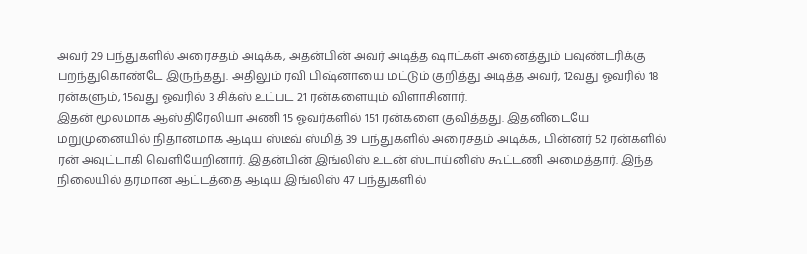அவர் 29 பந்துகளில் அரைசதம் அடிக்க, அதன்பின் அவர் அடித்த ஷாட்கள் அனைத்தும் பவுண்டரிக்கு பறந்துகொண்டே இருந்தது. அதிலும் ரவி பிஷ்னாயை மட்டும் குறித்து அடித்த அவர், 12வது ஓவரில் 18 ரன்களும், 15வது ஓவரில் 3 சிக்ஸ் உட்பட 21 ரன்களையும் விளாசினார்.
இதன் மூலமாக ஆஸ்திரேலியா அணி 15 ஓவர்களில் 151 ரன்களை குவித்தது. இதனிடையே மறுமுனையில் நிதானமாக ஆடிய ஸ்டீவ் ஸ்மித் 39 பந்துகளில் அரைசதம் அடிக்க, பின்னர் 52 ரன்களில் ரன் அவுட்டாகி வெளியேறினார். இதன்பின் இங்லிஸ் உடன் ஸ்டாய்னிஸ் கூட்டணி அமைத்தார். இந்த நிலையில் தரமான ஆட்டத்தை ஆடிய இங்லிஸ் 47 பந்துகளில்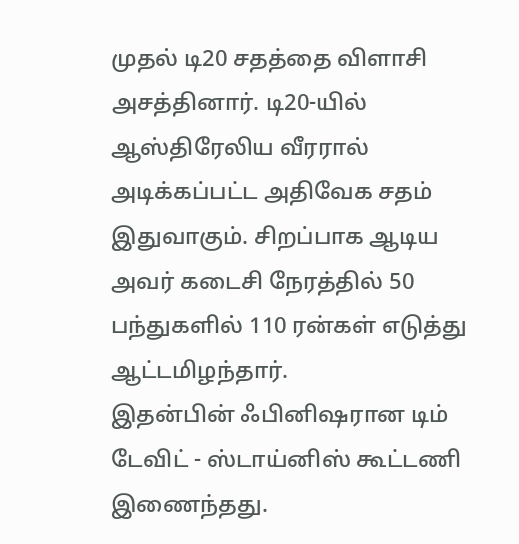முதல் டி20 சதத்தை விளாசி அசத்தினார். டி20-யில் ஆஸ்திரேலிய வீரரால் அடிக்கப்பட்ட அதிவேக சதம் இதுவாகும். சிறப்பாக ஆடிய அவர் கடைசி நேரத்தில் 50 பந்துகளில் 110 ரன்கள் எடுத்து ஆட்டமிழந்தார்.
இதன்பின் ஃபினிஷரான டிம் டேவிட் - ஸ்டாய்னிஸ் கூட்டணி இணைந்தது.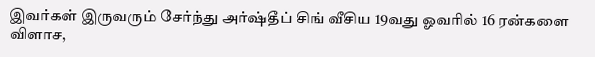இவர்கள் இருவரும் சேர்ந்து அர்ஷ்தீப் சிங் வீசிய 19வது ஓவரில் 16 ரன்களை விளாச,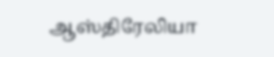ஆஸ்திரேலியா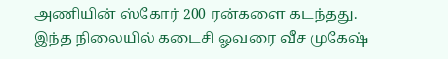அணியின் ஸ்கோர் 200 ரன்களை கடந்தது. இந்த நிலையில் கடைசி ஓவரை வீச முகேஷ்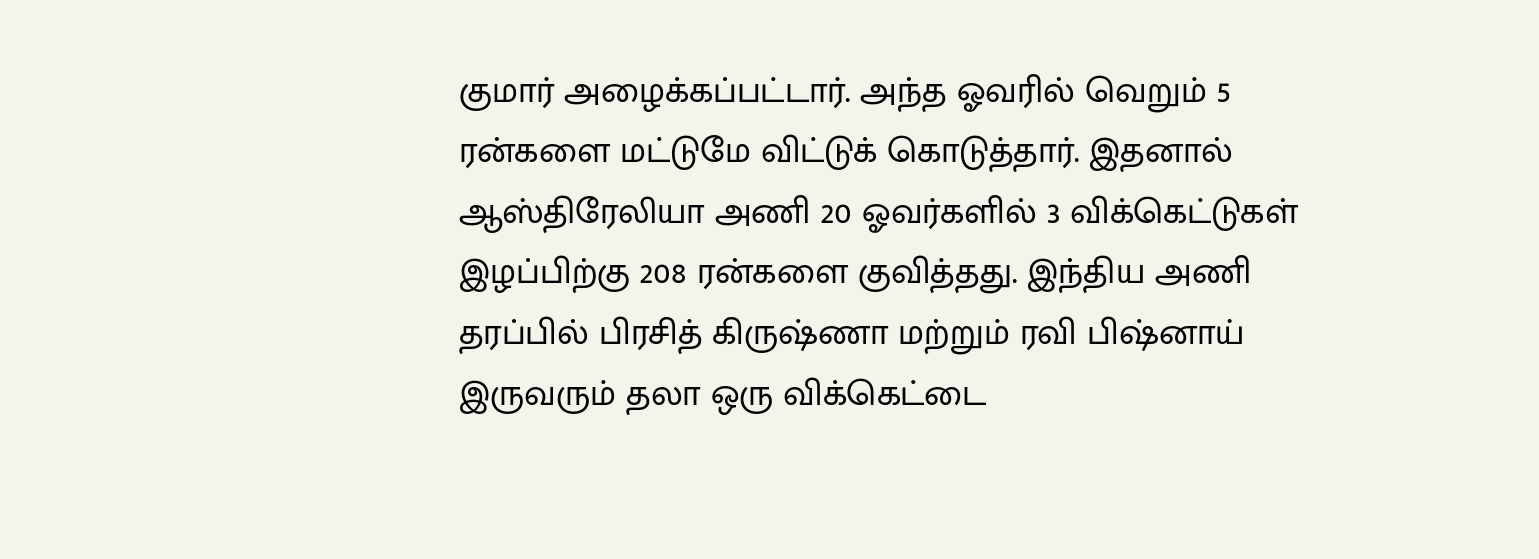குமார் அழைக்கப்பட்டார். அந்த ஓவரில் வெறும் 5 ரன்களை மட்டுமே விட்டுக் கொடுத்தார். இதனால் ஆஸ்திரேலியா அணி 20 ஓவர்களில் 3 விக்கெட்டுகள் இழப்பிற்கு 208 ரன்களை குவித்தது. இந்திய அணி தரப்பில் பிரசித் கிருஷ்ணா மற்றும் ரவி பிஷ்னாய் இருவரும் தலா ஒரு விக்கெட்டை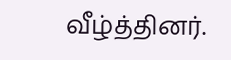வீழ்த்தினர்.